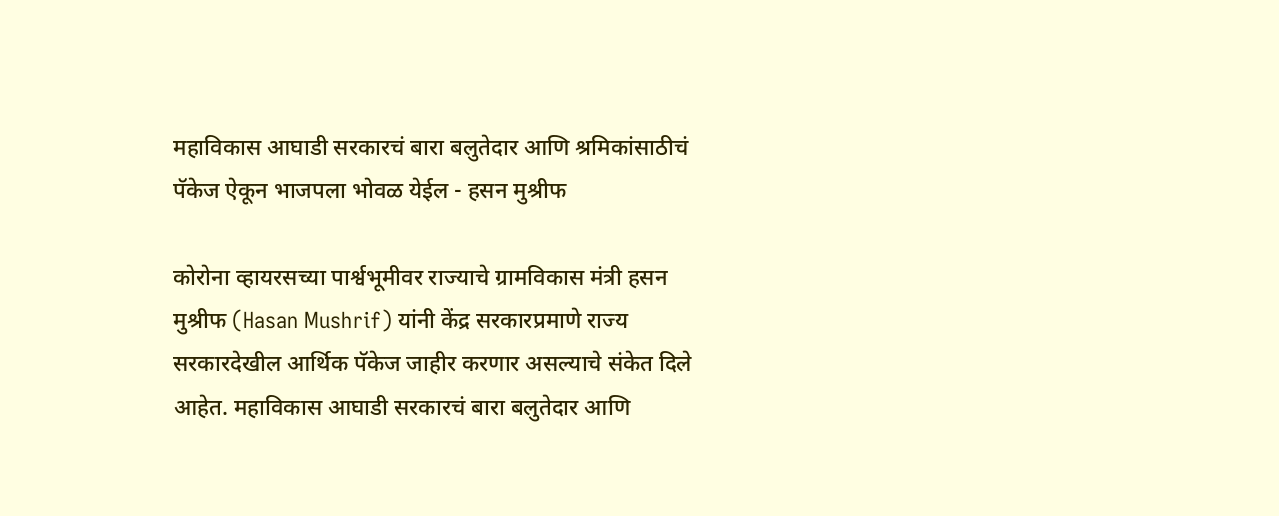महाविकास आघाडी सरकारचं बारा बलुतेदार आणि श्रमिकांसाठीचं पॅकेज ऐकून भाजपला भोवळ येईल - हसन मुश्रीफ

कोरोना व्हायरसच्या पार्श्वभूमीवर राज्याचे ग्रामविकास मंत्री हसन मुश्रीफ (Hasan Mushrif) यांनी केंद्र सरकारप्रमाणे राज्य सरकारदेखील आर्थिक पॅकेज जाहीर करणार असल्याचे संकेत दिले आहेत. महाविकास आघाडी सरकारचं बारा बलुतेदार आणि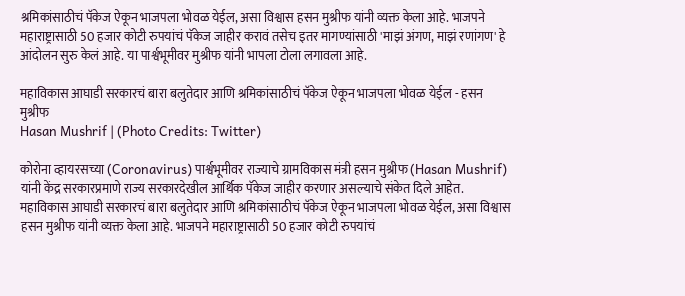श्रमिकांसाठीचं पॅकेज ऐकून भाजपला भोवळ येईल, असा विश्वास हसन मुश्रीफ यांनी व्यक्त केला आहे. भाजपने महाराष्ट्रासाठी 50 हजार कोटी रुपयांचं पॅकेज जाहीर करावं तसेच इतर मागण्यांसाठी 'माझं अंगण, माझं रणांगण' हे आंदोलन सुरु केलं आहे. या पार्श्वभूमीवर मुश्रीफ यांनी भापला टोला लगावला आहे.

महाविकास आघाडी सरकारचं बारा बलुतेदार आणि श्रमिकांसाठीचं पॅकेज ऐकून भाजपला भोवळ येईल - हसन मुश्रीफ
Hasan Mushrif | (Photo Credits: Twitter)

कोरोना व्हायरसच्या (Coronavirus) पार्श्वभूमीवर राज्याचे ग्रामविकास मंत्री हसन मुश्रीफ (Hasan Mushrif) यांनी केंद्र सरकारप्रमाणे राज्य सरकारदेखील आर्थिक पॅकेज जाहीर करणार असल्याचे संकेत दिले आहेत. महाविकास आघाडी सरकारचं बारा बलुतेदार आणि श्रमिकांसाठीचं पॅकेज ऐकून भाजपला भोवळ येईल, असा विश्वास हसन मुश्रीफ यांनी व्यक्त केला आहे. भाजपने महाराष्ट्रासाठी 50 हजार कोटी रुपयांचं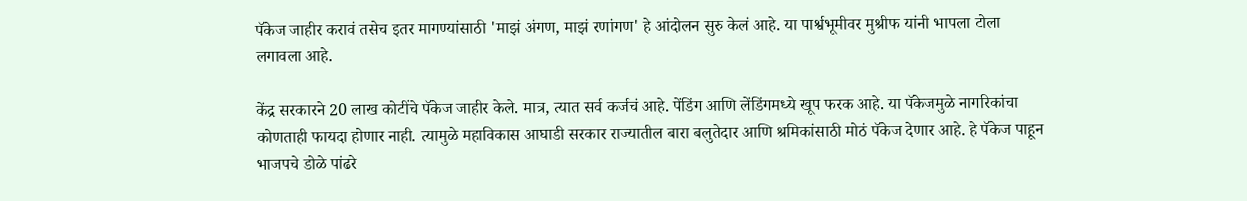पॅकेज जाहीर करावं तसेच इतर मागण्यांसाठी 'माझं अंगण, माझं रणांगण' हे आंदोलन सुरु केलं आहे. या पार्श्वभूमीवर मुश्रीफ यांनी भापला टोला लगावला आहे.

केंद्र सरकारने 20 लाख कोटींचे पॅकेज जाहीर केले. मात्र, त्यात सर्व कर्जचं आहे. पेंडिंग आणि लेंडिंगमध्ये खूप फरक आहे. या पॅकेजमुळे नागरिकांचा कोणताही फायदा होणार नाही. त्यामुळे महाविकास आघाडी सरकार राज्यातील बारा बलुतेदार आणि श्रमिकांसाठी मोठं पॅकेज देणार आहे. हे पॅकेज पाहून भाजपचे डोळे पांढरे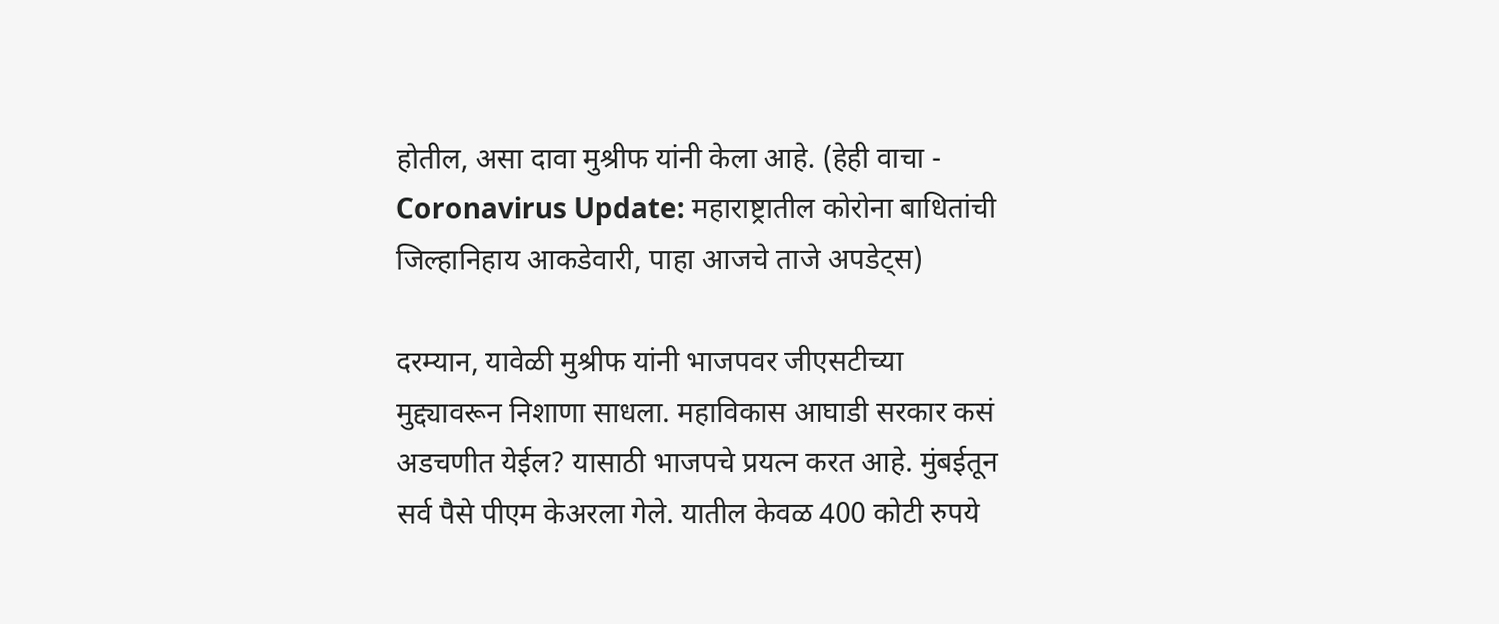होतील, असा दावा मुश्रीफ यांनी केला आहे. (हेही वाचा - Coronavirus Update: महाराष्ट्रातील कोरोना बाधितांची जिल्हानिहाय आकडेवारी, पाहा आजचे ताजे अपडेट्स)

दरम्यान, यावेळी मुश्रीफ यांनी भाजपवर जीएसटीच्या मुद्द्यावरून निशाणा साधला. महाविकास आघाडी सरकार कसं अडचणीत येईल? यासाठी भाजपचे प्रयत्न करत आहे. मुंबईतून सर्व पैसे पीएम केअरला गेले. यातील केवळ 400 कोटी रुपये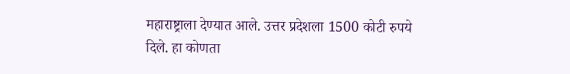महाराष्ट्राला देण्यात आले. उत्तर प्रदेशला 1500 कोटी रुपये दिले. हा कोणता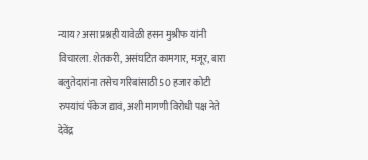न्याय? असा प्रश्नही यावेळी हसन मुश्रीफ यांनी विचारला. शेतकरी, असंघटित कामगार, मजूर, बारा बलुतेदारांना तसेच गरिबांसाठी 50 हजार कोटी रुपयांचं पॅकेज द्यावं, अशी मागणी विरोधी पक्ष नेते देवेंद्र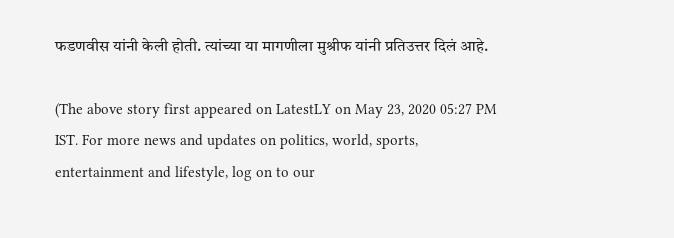फडणवीस यांनी केली होती. त्यांच्या या मागणीला मुश्रीफ यांनी प्रतिउत्तर दिलं आहे.

(The above story first appeared on LatestLY on May 23, 2020 05:27 PM IST. For more news and updates on politics, world, sports, entertainment and lifestyle, log on to our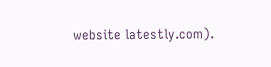website latestly.com).